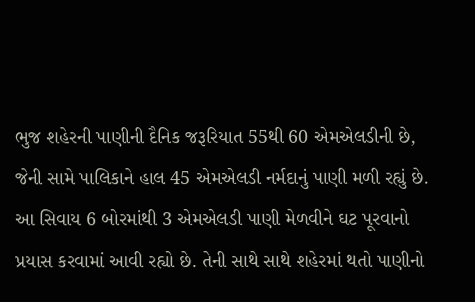ભુજ શહેરની પાણીની દૈનિક જરૂરિયાત 55થી 60 એમએલડીની છે, જેની સામે પાલિકાને હાલ 45 એમએલડી નર્મદાનું પાણી મળી રહ્યું છે. આ સિવાય 6 બોરમાંથી 3 એમએલડી પાણી મેળવીને ઘટ પૂરવાનો પ્રયાસ કરવામાં આવી રહ્યો છે. તેની સાથે સાથે શહેરમાં થતો પાણીનો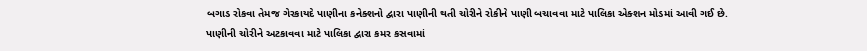બગાડ રોકવા તેમજ ગેરકાયદે પાણીના કનેક્શનો દ્વારા પાણીની થતી ચોરીને રોકીને પાણી બચાવવા માટે પાલિકા એક્શન મોડમાં આવી ગઈ છે.
પાણીની ચોરીને અટકાવવા માટે પાલિકા દ્વારા કમર કસવામાં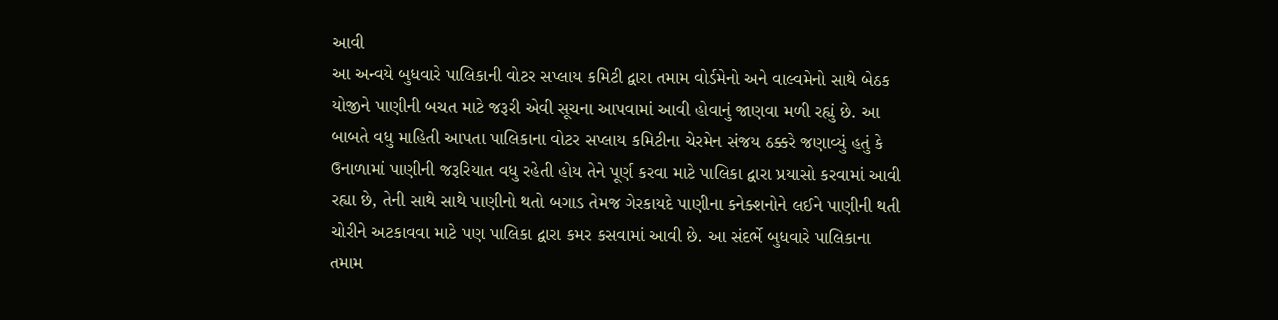આવી
આ અન્વયે બુધવારે પાલિકાની વોટર સપ્લાય કમિટી દ્વારા તમામ વોર્ડમેનો અને વાલ્વમેનો સાથે બેઠક યોજીને પાણીની બચત માટે જરૂરી એવી સૂચના આપવામાં આવી હોવાનું જાણવા મળી રહ્યું છે. આ બાબતે વધુ માહિતી આપતા પાલિકાના વોટર સપ્લાય કમિટીના ચેરમેન સંજય ઠક્કરે જણાવ્યું હતું કે ઉનાળામાં પાણીની જરૂરિયાત વધુ રહેતી હોય તેને પૂર્ણ કરવા માટે પાલિકા દ્વારા પ્રયાસો કરવામાં આવી રહ્યા છે, તેની સાથે સાથે પાણીનો થતો બગાડ તેમજ ગેરકાયદે પાણીના કનેક્શનોને લઈને પાણીની થતી ચોરીને અટકાવવા માટે પણ પાલિકા દ્વારા કમર કસવામાં આવી છે. આ સંદર્ભે બુધવારે પાલિકાના તમામ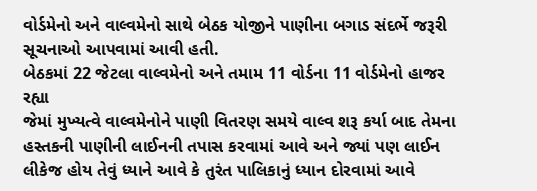વોર્ડમેનો અને વાલ્વમેનો સાથે બેઠક યોજીને પાણીના બગાડ સંદર્ભે જરૂરી સૂચનાઓ આપવામાં આવી હતી.
બેઠકમાં 22 જેટલા વાલ્વમેનો અને તમામ 11 વોર્ડના 11 વોર્ડમેનો હાજર રહ્યા
જેમાં મુખ્યત્વે વાલ્વમેનોને પાણી વિતરણ સમયે વાલ્વ શરૂ કર્યા બાદ તેમના હસ્તકની પાણીની લાઈનની તપાસ કરવામાં આવે અને જ્યાં પણ લાઈન લીકેજ હોય તેવું ધ્યાને આવે કે તુરંત પાલિકાનું ધ્યાન દોરવામાં આવે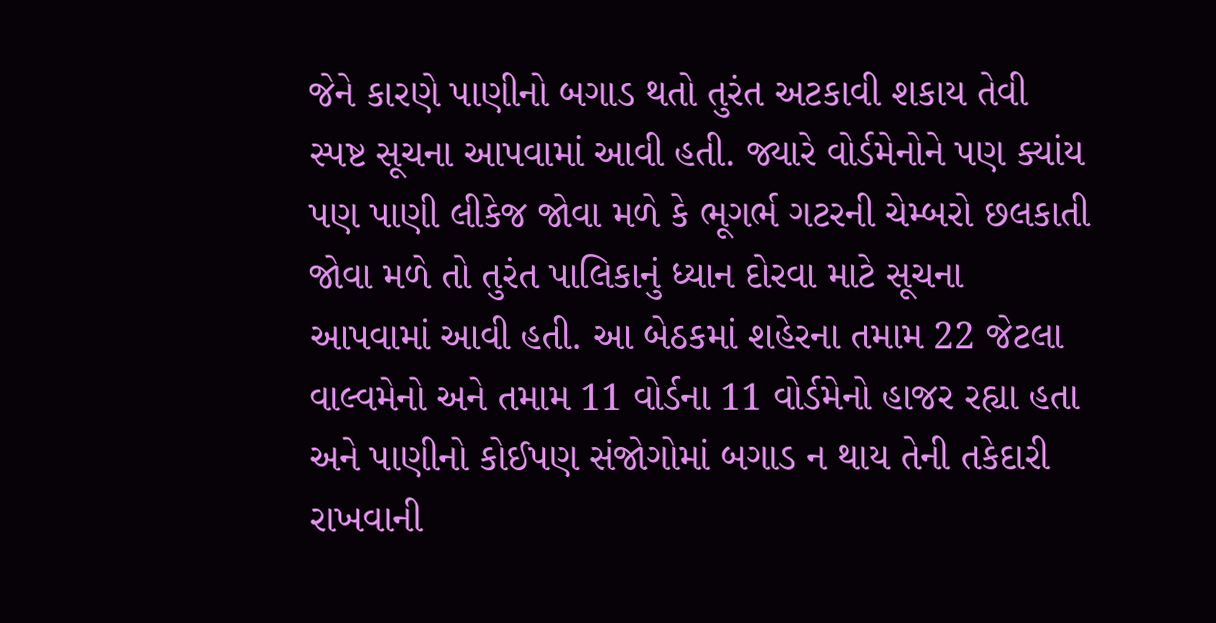જેને કારણે પાણીનો બગાડ થતો તુરંત અટકાવી શકાય તેવી સ્પષ્ટ સૂચના આપવામાં આવી હતી. જ્યારે વોર્ડમેનોને પણ ક્યાંય પણ પાણી લીકેજ જોવા મળે કે ભૂગર્ભ ગટરની ચેમ્બરો છલકાતી જોવા મળે તો તુરંત પાલિકાનું ધ્યાન દોરવા માટે સૂચના આપવામાં આવી હતી. આ બેઠકમાં શહેરના તમામ 22 જેટલા વાલ્વમેનો અને તમામ 11 વોર્ડના 11 વોર્ડમેનો હાજર રહ્યા હતા અને પાણીનો કોઈપણ સંજોગોમાં બગાડ ન થાય તેની તકેદારી રાખવાની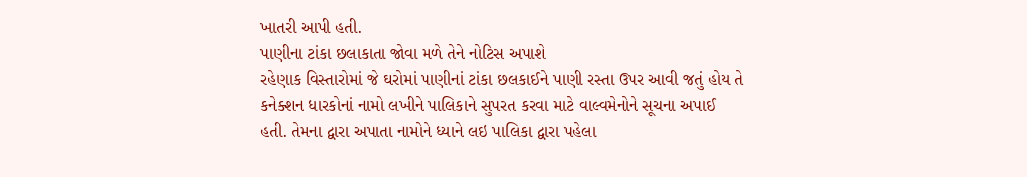ખાતરી આપી હતી.
પાણીના ટાંકા છલાકાતા જોવા મળે તેને નોટિસ અપાશે
રહેણાક વિસ્તારોમાં જે ઘરોમાં પાણીનાં ટાંકા છલકાઈને પાણી રસ્તા ઉપર આવી જતું હોય તે કનેક્શન ધારકોનાં નામો લખીને પાલિકાને સુપરત કરવા માટે વાલ્વમેનોને સૂચના અપાઈ હતી. તેમના દ્વારા અપાતા નામોને ધ્યાને લઇ પાલિકા દ્વારા પહેલા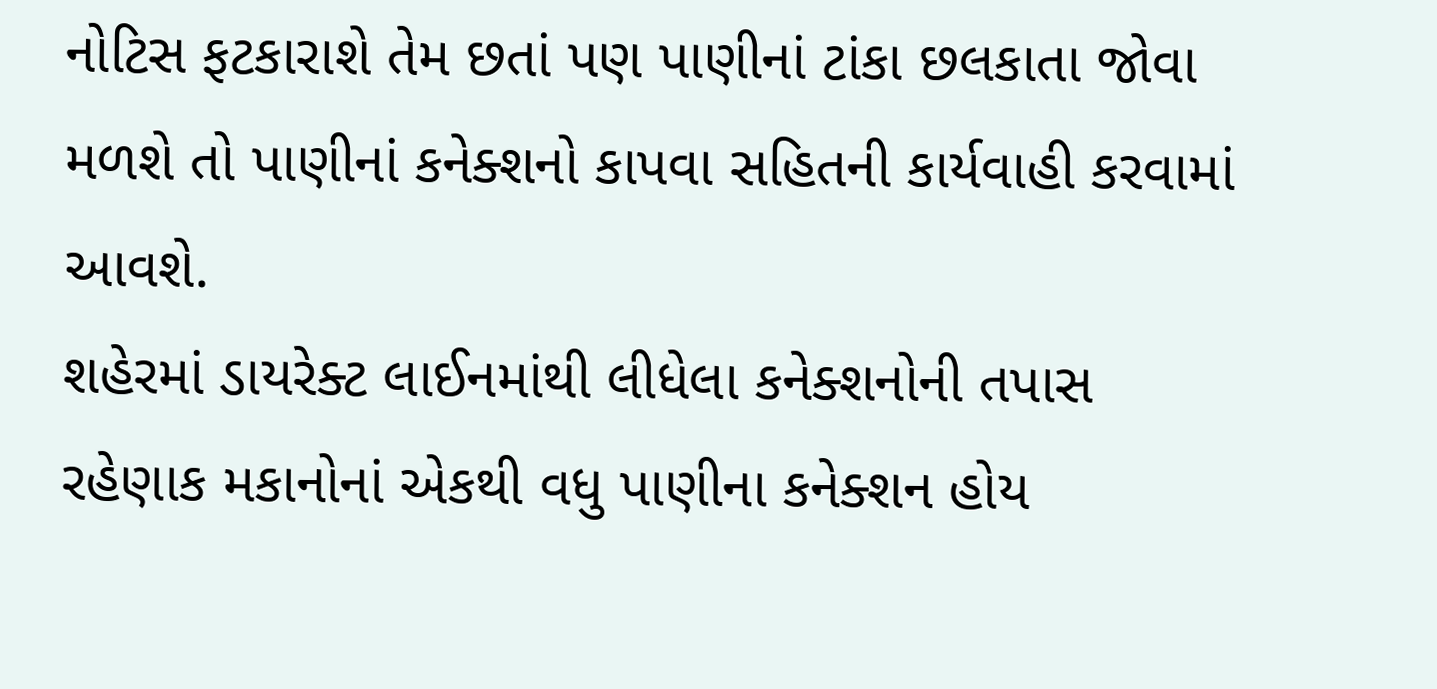નોટિસ ફટકારાશે તેમ છતાં પણ પાણીનાં ટાંકા છલકાતા જોવા મળશે તો પાણીનાં કનેક્શનો કાપવા સહિતની કાર્યવાહી કરવામાં આવશે.
શહેરમાં ડાયરેક્ટ લાઈનમાંથી લીધેલા કનેક્શનોની તપાસ
રહેણાક મકાનોનાં એકથી વધુ પાણીના કનેક્શન હોય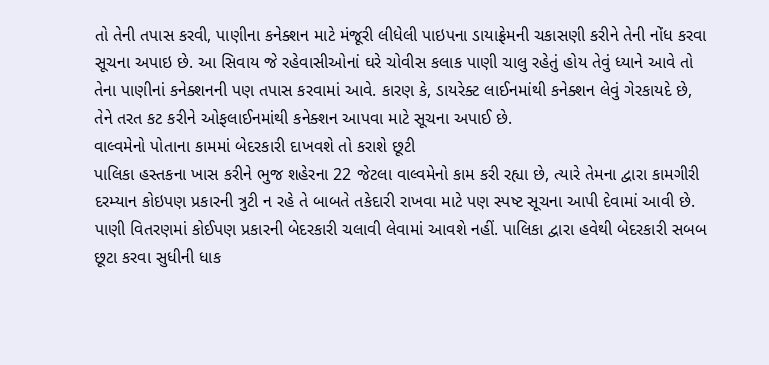તો તેની તપાસ કરવી, પાણીના કનેક્શન માટે મંજૂરી લીધેલી પાઇપના ડાયાફ્રેમની ચકાસણી કરીને તેની નોંધ કરવા સૂચના અપાઇ છે. આ સિવાય જે રહેવાસીઓનાં ઘરે ચોવીસ કલાક પાણી ચાલુ રહેતું હોય તેવું ધ્યાને આવે તો તેના પાણીનાં કનેક્શનની પણ તપાસ કરવામાં આવે. કારણ કે, ડાયરેક્ટ લાઈનમાંથી કનેક્શન લેવું ગેરકાયદે છે, તેને તરત કટ કરીને ઓફલાઈનમાંથી કનેક્શન આપવા માટે સૂચના અપાઈ છે.
વાલ્વમેનો પોતાના કામમાં બેદરકારી દાખવશે તો કરાશે છૂટી
પાલિકા હસ્તકના ખાસ કરીને ભુજ શહેરના 22 જેટલા વાલ્વમેનો કામ કરી રહ્યા છે, ત્યારે તેમના દ્વારા કામગીરી દરમ્યાન કોઇપણ પ્રકારની ત્રુટી ન રહે તે બાબતે તકેદારી રાખવા માટે પણ સ્પષ્ટ સૂચના આપી દેવામાં આવી છે. પાણી વિતરણમાં કોઈપણ પ્રકારની બેદરકારી ચલાવી લેવામાં આવશે નહીં. પાલિકા દ્વારા હવેથી બેદરકારી સબબ છૂટા કરવા સુધીની ધાક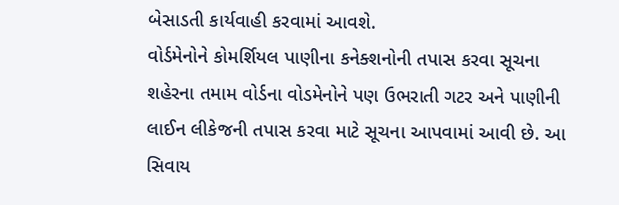બેસાડતી કાર્યવાહી કરવામાં આવશે.
વોર્ડમેનોને કોમર્શિયલ પાણીના કનેક્શનોની તપાસ કરવા સૂચના
શહેરના તમામ વોર્ડના વોડમેનોને પણ ઉભરાતી ગટર અને પાણીની લાઈન લીકેજની તપાસ કરવા માટે સૂચના આપવામાં આવી છે. આ સિવાય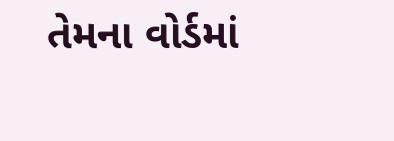તેમના વોર્ડમાં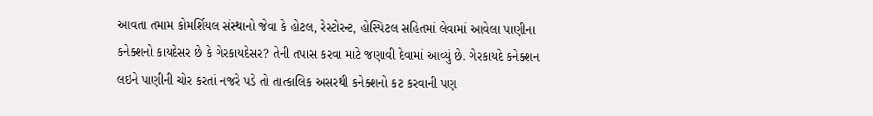આવતા તમામ કોમર્શિયલ સંસ્થાનો જેવા કે હોટલ, રેસ્ટોરન્ટ, હોસ્પિટલ સહિતમાં લેવામાં આવેલા પાણીના કનેક્શનો કાયદેસર છે કે ગેરકાયદેસર? તેની તપાસ કરવા માટે જણાવી દેવામાં આવ્યું છે. ગેરકાયદે કનેક્શન લઇને પાણીની ચોર કરતાં નજરે પડે તો તાત્કાલિક અસરથી કનેક્શનો કટ કરવાની પણ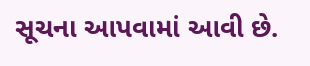સૂચના આપવામાં આવી છે.